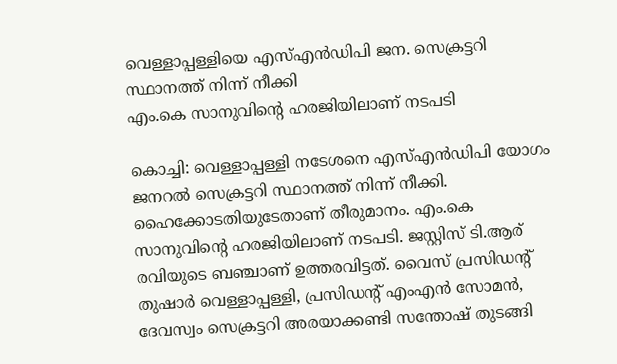വെള്ളാപ്പള്ളിയെ എസ്എൻഡിപി ജന. സെക്രട്ടറി സ്ഥാനത്ത് നിന്ന് നീക്കി
എം.കെ സാനുവിന്റെ ഹരജിയിലാണ് നടപടി

കൊച്ചി: വെള്ളാപ്പള്ളി നടേശനെ എസ്എൻഡിപി യോഗം ജനറൽ സെക്രട്ടറി സ്ഥാനത്ത് നിന്ന് നീക്കി. ഹൈക്കോടതിയുടേതാണ് തീരുമാനം. എം.കെ സാനുവിന്റെ ഹരജിയിലാണ് നടപടി. ജസ്റ്റിസ് ടി.ആര് രവിയുടെ ബഞ്ചാണ് ഉത്തരവിട്ടത്. വൈസ് പ്രസിഡന്റ് തുഷാർ വെള്ളാപ്പള്ളി, പ്രസിഡന്റ് എംഎൻ സോമൻ, ദേവസ്വം സെക്രട്ടറി അരയാക്കണ്ടി സന്തോഷ് തുടങ്ങി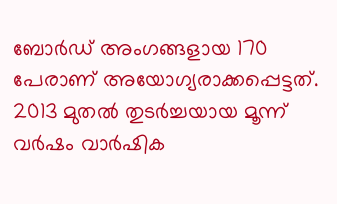ബോർഡ് അംഗങ്ങളായ 170 പേരാണ് അയോഗ്യരാക്കപ്പെട്ടത്.
2013 മുതൽ തുടർച്ചയായ മൂന്ന് വർഷം വാർഷിക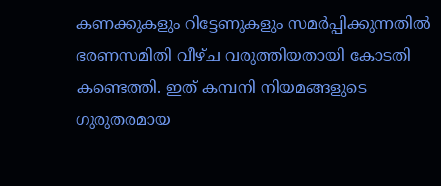കണക്കുകളും റിട്ടേണുകളും സമർപ്പിക്കുന്നതിൽ ഭരണസമിതി വീഴ്ച വരുത്തിയതായി കോടതി കണ്ടെത്തി. ഇത് കമ്പനി നിയമങ്ങളുടെ ഗുരുതരമായ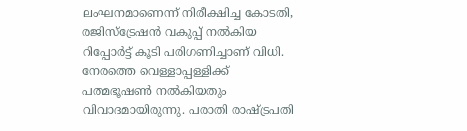ലംഘനമാണെന്ന് നിരീക്ഷിച്ച കോടതി, രജിസ്ട്രേഷൻ വകുപ്പ് നൽകിയ റിപ്പോർട്ട് കൂടി പരിഗണിച്ചാണ് വിധി.
നേരത്തെ വെള്ളാപ്പള്ളിക്ക് പത്മഭൂഷൺ നൽകിയതും വിവാദമായിരുന്നു. പരാതി രാഷ്ട്രപതി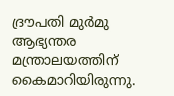ദ്രൗപതി മുർമു ആഭ്യന്തര മന്ത്രാലയത്തിന് കൈമാറിയിരുന്നു.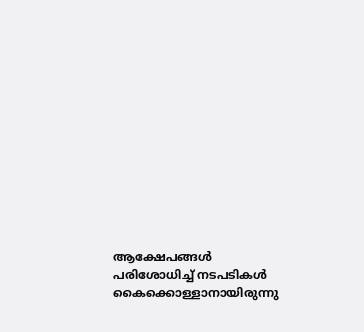ആക്ഷേപങ്ങൾ പരിശോധിച്ച് നടപടികൾ കൈക്കൊള്ളാനായിരുന്നു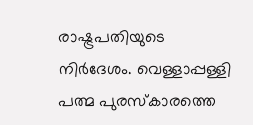രാഷ്ട്രപതിയുടെ നിർദേശം. വെള്ളാപ്പള്ളി പത്മ പുരസ്കാരത്തെ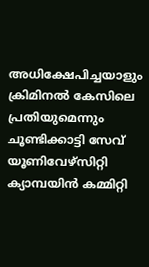അധിക്ഷേപിച്ചയാളും ക്രിമിനൽ കേസിലെ പ്രതിയുമെന്നും ചൂണ്ടിക്കാട്ടി സേവ് യൂണിവേഴ്സിറ്റി ക്യാമ്പയിൻ കമ്മിറ്റി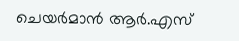ചെയർമാൻ ആർ.എസ്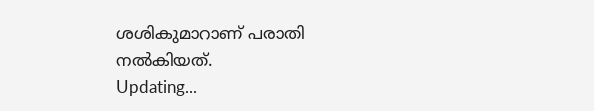ശശികുമാറാണ് പരാതി നൽകിയത്.
Updating...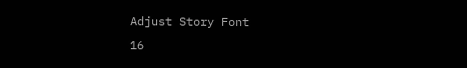Adjust Story Font
16